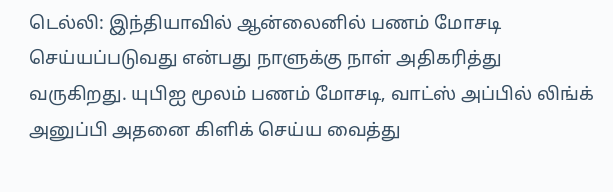டெல்லி: இந்தியாவில் ஆன்லைனில் பணம் மோசடி செய்யப்படுவது என்பது நாளுக்கு நாள் அதிகரித்து வருகிறது. யுபிஐ மூலம் பணம் மோசடி, வாட்ஸ் அப்பில் லிங்க் அனுப்பி அதனை கிளிக் செய்ய வைத்து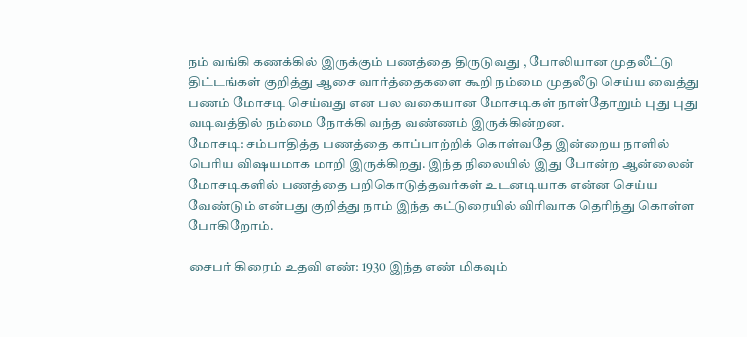நம் வங்கி கணக்கில் இருக்கும் பணத்தை திருடுவது , போலியான முதலீட்டு திட்டங்கள் குறித்து ஆசை வார்த்தைகளை கூறி நம்மை முதலீடு செய்ய வைத்து பணம் மோசடி செய்வது என பல வகையான மோசடிகள் நாள்தோறும் புது புது வடிவத்தில் நம்மை நோக்கி வந்த வண்ணம் இருக்கின்றன.
மோசடி: சம்பாதித்த பணத்தை காப்பாற்றிக் கொள்வதே இன்றைய நாளில் பெரிய விஷயமாக மாறி இருக்கிறது. இந்த நிலையில் இது போன்ற ஆன்லைன் மோசடிகளில் பணத்தை பறிகொடுத்தவர்கள் உடனடியாக என்ன செய்ய வேண்டும் என்பது குறித்து நாம் இந்த கட்டுரையில் விரிவாக தெரிந்து கொள்ள போகிறோம்.

சைபர் கிரைம் உதவி எண்: 1930 இந்த எண் மிகவும்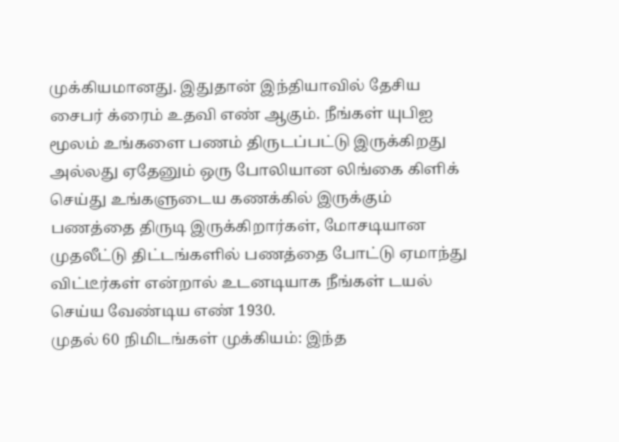முக்கியமானது. இதுதான் இந்தியாவில் தேசிய சைபர் க்ரைம் உதவி எண் ஆகும். நீங்கள் யுபிஐ மூலம் உங்களை பணம் திருடப்பட்டு இருக்கிறது அல்லது ஏதேனும் ஒரு போலியான லிங்கை கிளிக் செய்து உங்களுடைய கணக்கில் இருக்கும் பணத்தை திருடி இருக்கிறார்கள், மோசடியான முதலீட்டு திட்டங்களில் பணத்தை போட்டு ஏமாந்து விட்டீர்கள் என்றால் உடனடியாக நீங்கள் டயல் செய்ய வேண்டிய எண் 1930.
முதல் 60 நிமிடங்கள் முக்கியம்: இந்த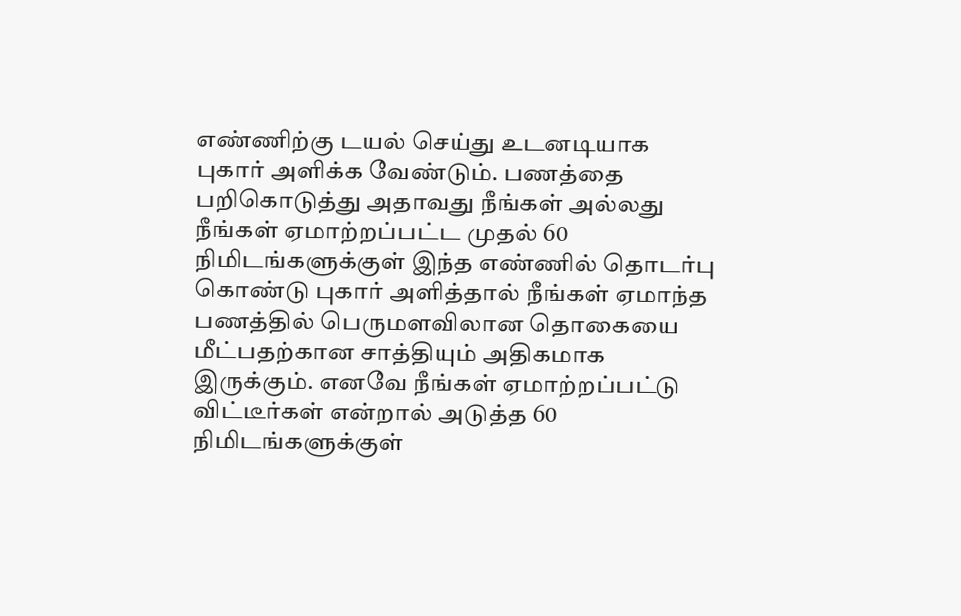எண்ணிற்கு டயல் செய்து உடனடியாக புகார் அளிக்க வேண்டும். பணத்தை பறிகொடுத்து அதாவது நீங்கள் அல்லது நீங்கள் ஏமாற்றப்பட்ட முதல் 60 நிமிடங்களுக்குள் இந்த எண்ணில் தொடர்பு கொண்டு புகார் அளித்தால் நீங்கள் ஏமாந்த பணத்தில் பெருமளவிலான தொகையை மீட்பதற்கான சாத்தியும் அதிகமாக இருக்கும். எனவே நீங்கள் ஏமாற்றப்பட்டு விட்டீர்கள் என்றால் அடுத்த 60 நிமிடங்களுக்குள்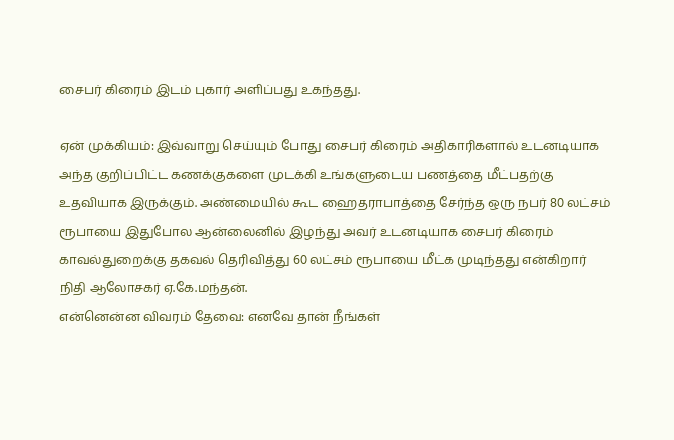சைபர் கிரைம் இடம் புகார் அளிப்பது உகந்தது.

ஏன் முக்கியம்: இவ்வாறு செய்யும் போது சைபர் கிரைம் அதிகாரிகளால் உடனடியாக அந்த குறிப்பிட்ட கணக்குகளை முடக்கி உங்களுடைய பணத்தை மீட்பதற்கு உதவியாக இருக்கும். அண்மையில் கூட ஹைதராபாத்தை சேர்ந்த ஒரு நபர் 80 லட்சம் ரூபாயை இதுபோல ஆன்லைனில் இழந்து அவர் உடனடியாக சைபர் கிரைம் காவல்துறைக்கு தகவல் தெரிவித்து 60 லட்சம் ரூபாயை மீட்க முடிந்தது என்கிறார் நிதி ஆலோசகர் ஏ.கே.மந்தன்.
என்னென்ன விவரம் தேவை: எனவே தான் நீங்கள்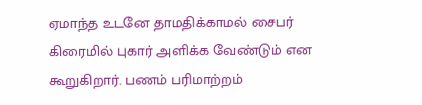ஏமாந்த உடனே தாமதிக்காமல் சைபர் கிரைமில் புகார் அளிக்க வேண்டும் என கூறுகிறார். பணம் பரிமாற்றம்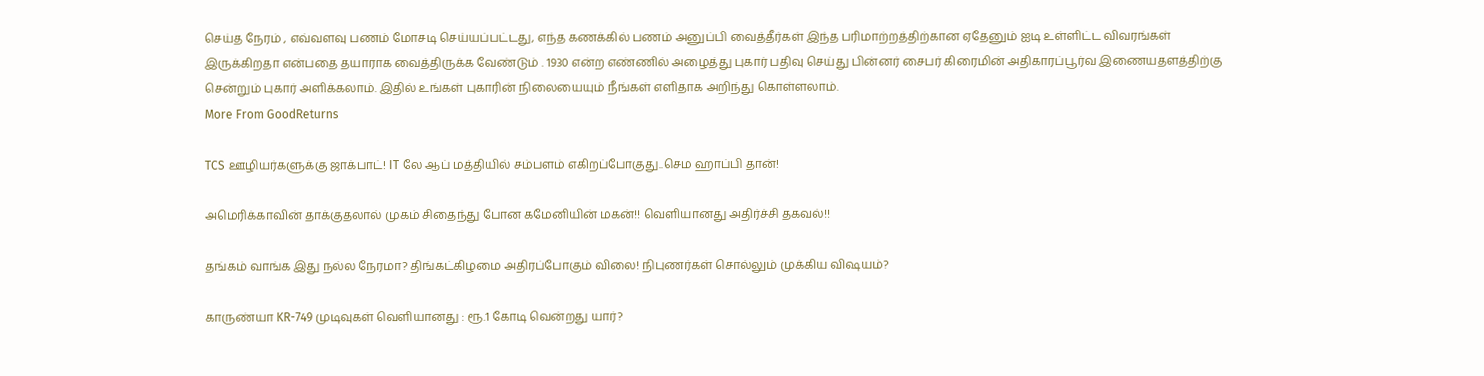செய்த நேரம் , எவ்வளவு பணம் மோசடி செய்யப்பட்டது, எந்த கணக்கில் பணம் அனுப்பி வைத்தீர்கள் இந்த பரிமாற்றத்திற்கான ஏதேனும் ஐடி உள்ளிட்ட விவரங்கள் இருக்கிறதா என்பதை தயாராக வைத்திருக்க வேண்டும் . 1930 என்ற எண்ணில் அழைத்து புகார் பதிவு செய்து பின்னர் சைபர் கிரைமின் அதிகாரப்பூர்வ இணையதளத்திற்கு சென்றும் புகார் அளிக்கலாம். இதில் உங்கள் புகாரின் நிலையையும் நீங்கள் எளிதாக அறிந்து கொள்ளலாம்.
More From GoodReturns

TCS ஊழியர்களுக்கு ஜாக்பாட்! IT லே ஆப் மத்தியில் சம்பளம் எகிறப்போகுது..செம ஹாப்பி தான்!

அமெரிக்காவின் தாக்குதலால் முகம் சிதைந்து போன கமேனியின் மகன்!! வெளியானது அதிர்ச்சி தகவல்!!

தங்கம் வாங்க இது நல்ல நேரமா? திங்கட்கிழமை அதிரப்போகும் விலை! நிபுணர்கள் சொல்லும் முக்கிய விஷயம்?

காருண்யா KR-749 முடிவுகள் வெளியானது : ரூ.1 கோடி வென்றது யார்?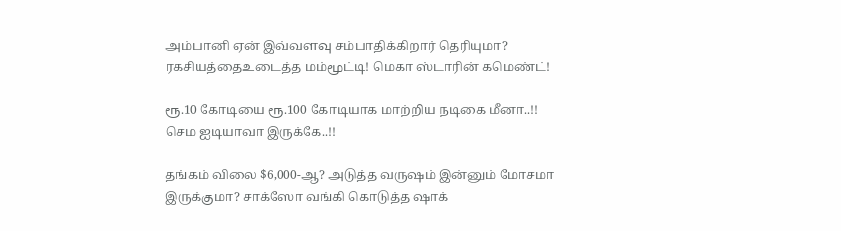அம்பானி ஏன் இவ்வளவு சம்பாதிக்கிறார் தெரியுமா? ரகசியத்தைஉடைத்த மம்மூட்டி! மெகா ஸ்டாரின் கமெண்ட்!

ரூ.10 கோடியை ரூ.100 கோடியாக மாற்றிய நடிகை மீனா..!! செம ஐடியாவா இருக்கே..!!

தங்கம் விலை $6,000-ஆ? அடுத்த வருஷம் இன்னும் மோசமா இருக்குமா? சாக்ஸோ வங்கி கொடுத்த ஷாக்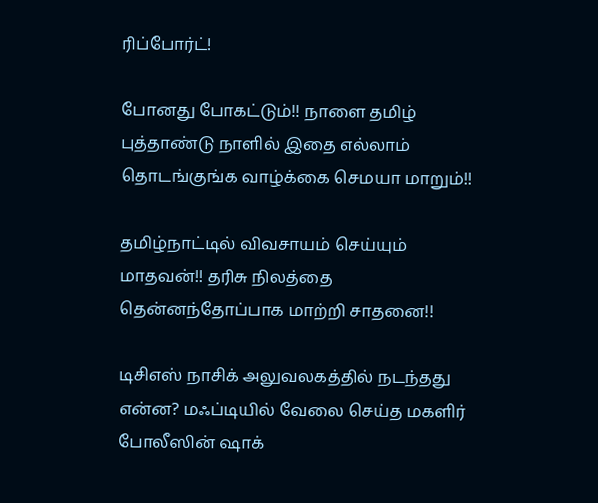ரிப்போர்ட்!

போனது போகட்டும்!! நாளை தமிழ் புத்தாண்டு நாளில் இதை எல்லாம் தொடங்குங்க வாழ்க்கை செமயா மாறும்!!

தமிழ்நாட்டில் விவசாயம் செய்யும் மாதவன்!! தரிசு நிலத்தை தென்னந்தோப்பாக மாற்றி சாதனை!!

டிசிஎஸ் நாசிக் அலுவலகத்தில் நடந்தது என்ன? மஃப்டியில் வேலை செய்த மகளிர் போலீஸின் ஷாக்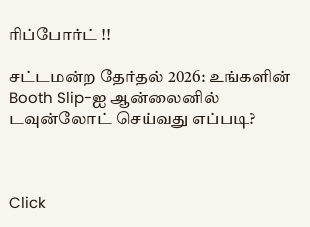ரிப்போர்ட் !!

சட்டமன்ற தேர்தல் 2026: உங்களின் Booth Slip-ஐ ஆன்லைனில் டவுன்லோட் செய்வது எப்படி?



Click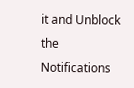it and Unblock the Notifications